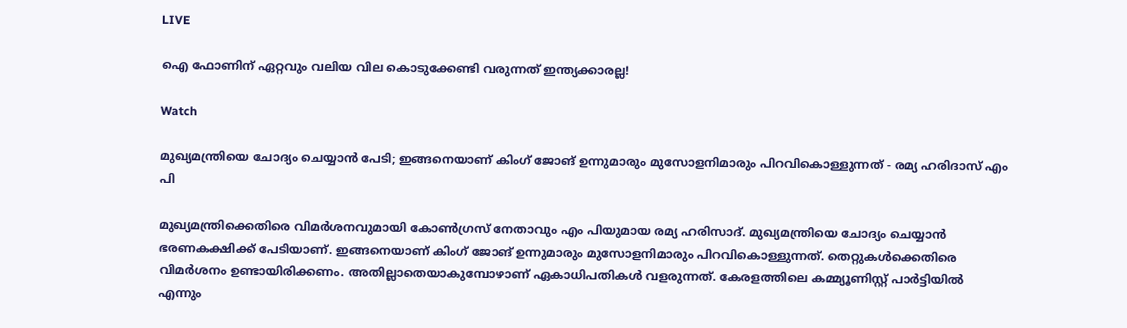LIVE

ഐ ഫോണിന് ഏറ്റവും വലിയ വില കൊടുക്കേണ്ടി വരുന്നത് ഇന്ത്യക്കാരല്ല!

Watch

മുഖ്യമന്ത്രിയെ ചോദ്യം ചെയ്യാന്‍ പേടി; ഇങ്ങനെയാണ് കിംഗ് ജോങ് ഉന്നുമാരും മുസോളനിമാരും പിറവികൊള്ളുന്നത് - രമ്യ ഹരിദാസ്‌ എം പി

മുഖ്യമന്ത്രിക്കെതിരെ വിമര്‍ശനവുമായി കോണ്‍ഗ്രസ് നേതാവും എം പിയുമായ രമ്യ ഹരിസാദ്. മുഖ്യമന്ത്രിയെ ചോദ്യം ചെയ്യാന്‍ ഭരണകക്ഷിക്ക് പേടിയാണ്. ഇങ്ങനെയാണ് കിംഗ് ജോങ് ഉന്നുമാരും മുസോളനിമാരും പിറവികൊള്ളുന്നത്. തെറ്റുകൾക്കെതിരെ വിമർശനം ഉണ്ടായിരിക്കണം. അതില്ലാതെയാകുമ്പോഴാണ് ഏകാധിപതികൾ വളരുന്നത്. കേരളത്തിലെ കമ്മ്യൂണിസ്റ്റ് പാർട്ടിയിൽ എന്നും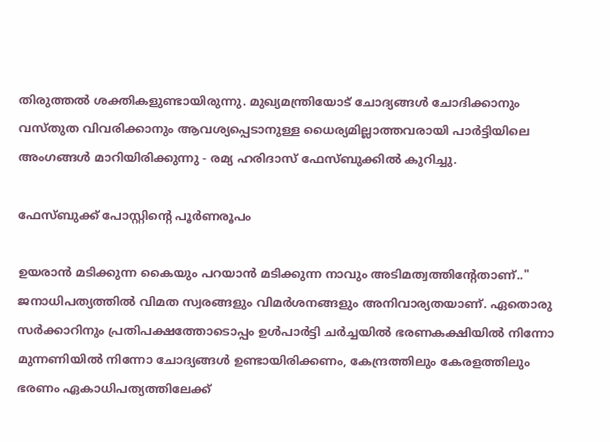തിരുത്തൽ ശക്തികളുണ്ടായിരുന്നു. മുഖ്യമന്ത്രിയോട് ചോദ്യങ്ങൾ ചോദിക്കാനും വസ്തുത വിവരിക്കാനും ആവശ്യപ്പെടാനുള്ള ധൈര്യമില്ലാത്തവരായി പാര്‍ട്ടിയിലെ അംഗങ്ങള്‍ മാറിയിരിക്കുന്നു - രമ്യ ഹരിദാസ്‌ ഫേസ്ബുക്കില്‍ കുറിച്ചു.

ഫേസ്ബുക്ക് പോസ്റ്റിന്‍റെ പൂര്‍ണരൂപം

ഉയരാൻ മടിക്കുന്ന കൈയും പറയാൻ മടിക്കുന്ന നാവും അടിമത്വത്തിന്റേതാണ്.." ജനാധിപത്യത്തിൽ വിമത സ്വരങ്ങളും വിമർശനങ്ങളും അനിവാര്യതയാണ്. ഏതൊരു സർക്കാറിനും പ്രതിപക്ഷത്തോടൊപ്പം ഉൾപാർട്ടി ചർച്ചയിൽ ഭരണകക്ഷിയിൽ നിന്നോ മുന്നണിയിൽ നിന്നോ ചോദ്യങ്ങൾ ഉണ്ടായിരിക്കണം, കേന്ദ്രത്തിലും കേരളത്തിലും ഭരണം ഏകാധിപത്യത്തിലേക്ക്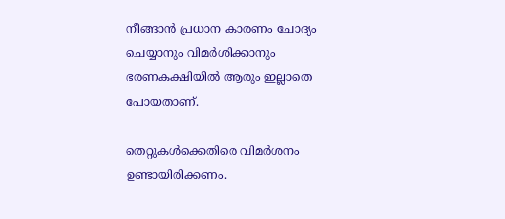നീങ്ങാൻ പ്രധാന കാരണം ചോദ്യം ചെയ്യാനും വിമർശിക്കാനും ഭരണകക്ഷിയിൽ ആരും ഇല്ലാതെ പോയതാണ്.

തെറ്റുകൾക്കെതിരെ വിമർശനം ഉണ്ടായിരിക്കണം.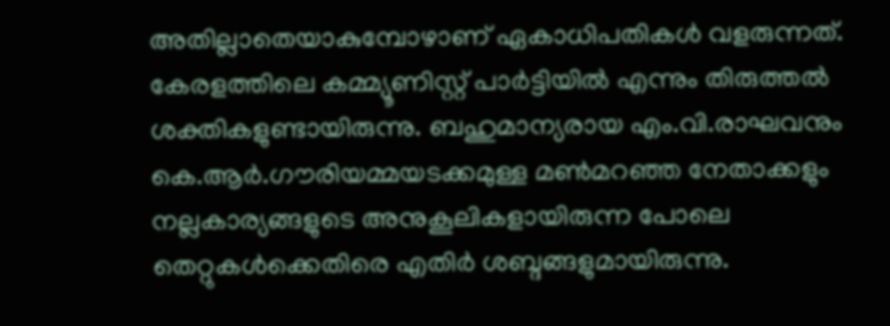അതില്ലാതെയാകുമ്പോഴാണ് ഏകാധിപതികൾ വളരുന്നത്. കേരളത്തിലെ കമ്മ്യൂണിസ്റ്റ് പാർട്ടിയിൽ എന്നും തിരുത്തൽ ശക്തികളുണ്ടായിരുന്നു. ബഹുമാന്യരായ എം.വി.രാഘവനും കെ.ആർ.ഗൗരിയമ്മയടക്കമുള്ള മൺമറഞ്ഞ നേതാക്കളും നല്ലകാര്യങ്ങളുടെ അനുകൂലികളായിരുന്ന പോലെ തെറ്റുകൾക്കെതിരെ എതിർ ശബ്ദങ്ങളുമായിരുന്നു.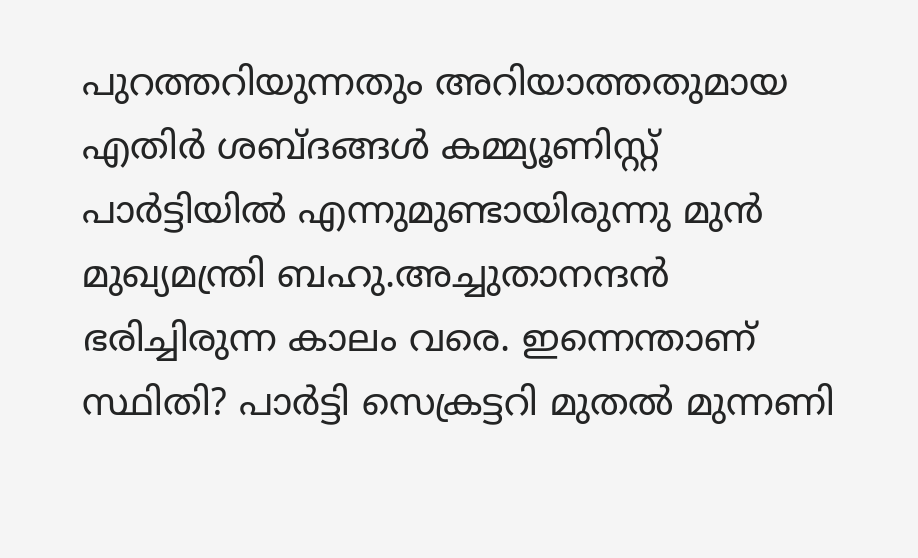പുറത്തറിയുന്നതും അറിയാത്തതുമായ എതിർ ശബ്ദങ്ങൾ കമ്മ്യൂണിസ്റ്റ് പാർട്ടിയിൽ എന്നുമുണ്ടായിരുന്നു മുൻ മുഖ്യമന്ത്രി ബഹു.അച്ചുതാനന്ദൻ ഭരിച്ചിരുന്ന കാലം വരെ. ഇന്നെന്താണ് സ്ഥിതി? പാർട്ടി സെക്രട്ടറി മുതൽ മുന്നണി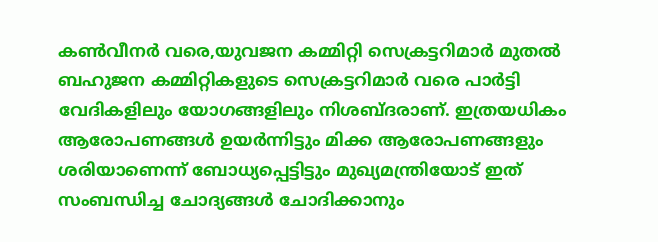കൺവീനർ വരെ,യുവജന കമ്മിറ്റി സെക്രട്ടറിമാർ മുതൽ ബഹുജന കമ്മിറ്റികളുടെ സെക്രട്ടറിമാർ വരെ പാർട്ടി വേദികളിലും യോഗങ്ങളിലും നിശബ്ദരാണ്. ഇത്രയധികം ആരോപണങ്ങൾ ഉയർന്നിട്ടും മിക്ക ആരോപണങ്ങളും ശരിയാണെന്ന് ബോധ്യപ്പെട്ടിട്ടും മുഖ്യമന്ത്രിയോട് ഇത് സംബന്ധിച്ച ചോദ്യങ്ങൾ ചോദിക്കാനും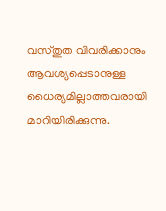വസ്തുത വിവരിക്കാനും ആവശ്യപ്പെടാനുള്ള ധൈര്യമില്ലാത്തവരായി മാറിയിരിക്കുന്നു.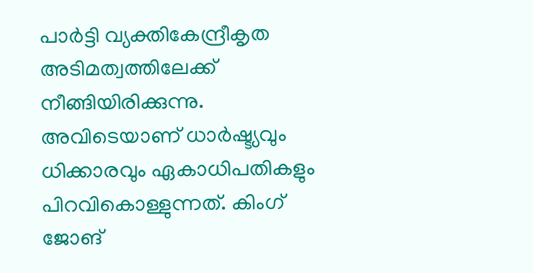പാർട്ടി വ്യക്തികേന്ദ്രീകൃത അടിമത്വത്തിലേക്ക് നീങ്ങിയിരിക്കുന്നു. അവിടെയാണ് ധാർഷ്ട്യവും ധിക്കാരവും ഏകാധിപതികളും പിറവികൊള്ളുന്നത്. കിംഗ് ജോങ്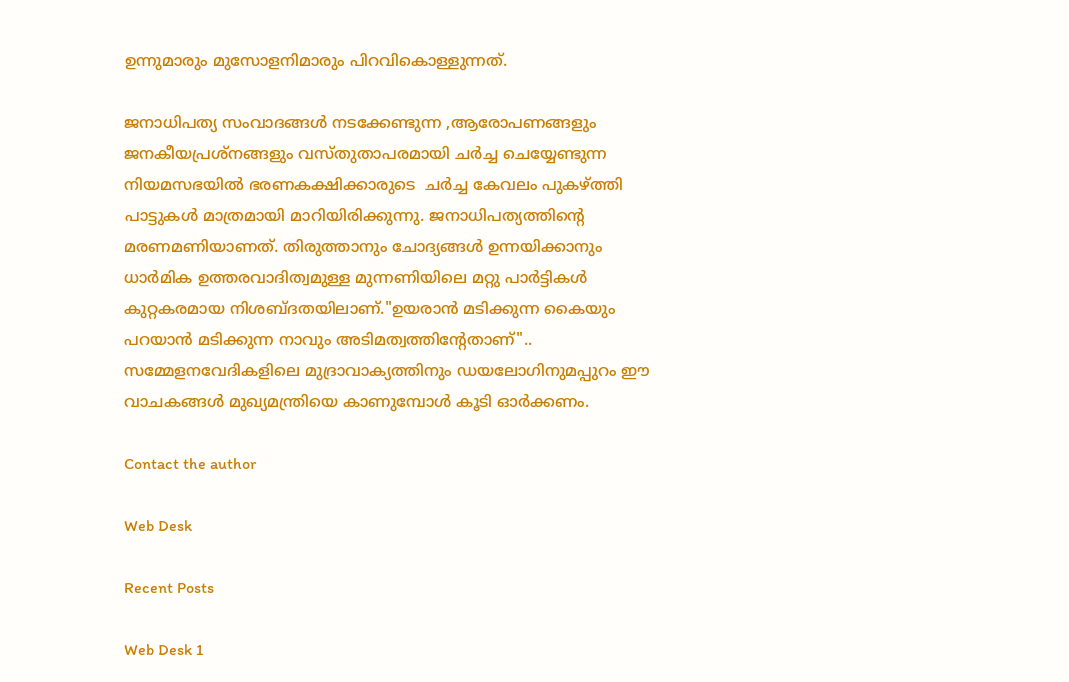ഉന്നുമാരും മുസോളനിമാരും പിറവികൊള്ളുന്നത്.

ജനാധിപത്യ സംവാദങ്ങൾ നടക്കേണ്ടുന്ന ,ആരോപണങ്ങളും ജനകീയപ്രശ്നങ്ങളും വസ്തുതാപരമായി ചർച്ച ചെയ്യേണ്ടുന്ന നിയമസഭയിൽ ഭരണകക്ഷിക്കാരുടെ  ചർച്ച കേവലം പുകഴ്ത്തി പാട്ടുകൾ മാത്രമായി മാറിയിരിക്കുന്നു. ജനാധിപത്യത്തിന്റെ മരണമണിയാണത്. തിരുത്താനും ചോദ്യങ്ങൾ ഉന്നയിക്കാനും ധാർമിക ഉത്തരവാദിത്വമുള്ള മുന്നണിയിലെ മറ്റു പാർട്ടികൾ കുറ്റകരമായ നിശബ്ദതയിലാണ്."ഉയരാൻ മടിക്കുന്ന കൈയും പറയാൻ മടിക്കുന്ന നാവും അടിമത്വത്തിന്റേതാണ്".. സമ്മേളനവേദികളിലെ മുദ്രാവാക്യത്തിനും ഡയലോഗിനുമപ്പുറം ഈ വാചകങ്ങൾ മുഖ്യമന്ത്രിയെ കാണുമ്പോൾ കൂടി ഓർക്കണം.

Contact the author

Web Desk

Recent Posts

Web Desk 1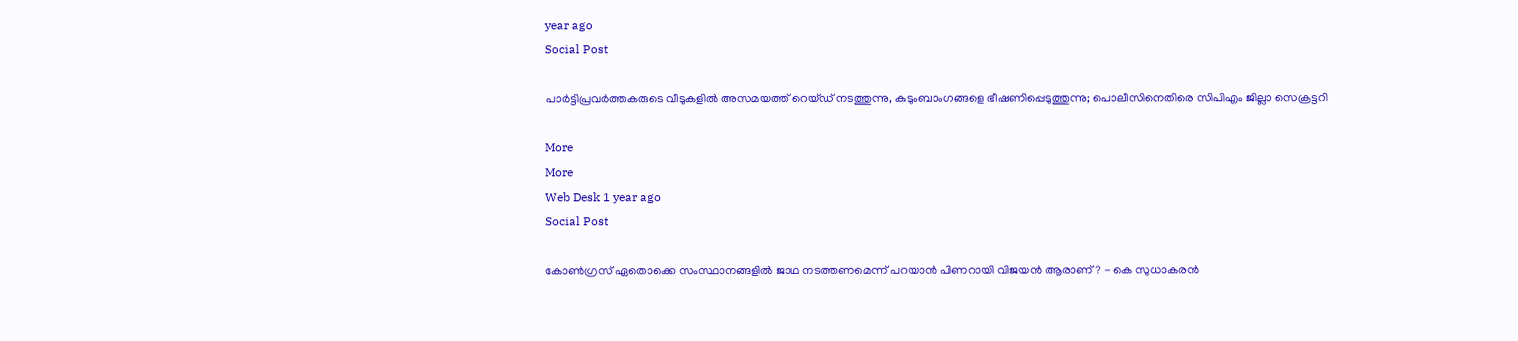year ago
Social Post

പാര്‍ട്ടിപ്രവര്‍ത്തകരുടെ വീടുകളില്‍ അസമയത്ത് റെയ്ഡ് നടത്തുന്നു, കുടുംബാംഗങ്ങളെ ഭീഷണിപ്പെടുത്തുന്നു; പൊലീസിനെതിരെ സിപിഎം ജില്ലാ സെക്രട്ടറി

More
More
Web Desk 1 year ago
Social Post

കോണ്‍ഗ്രസ് ഏതൊക്കെ സംസ്ഥാനങ്ങളില്‍ ജാഥ നടത്തണമെന്ന് പറയാന്‍ പിണറായി വിജയന്‍ ആരാണ്? - കെ സുധാകരന്‍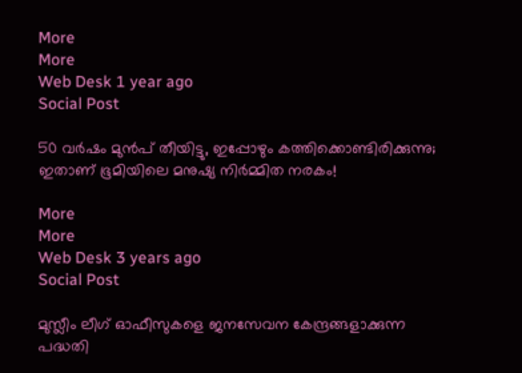More
More
Web Desk 1 year ago
Social Post

50 വര്‍ഷം മുന്‍പ് തീയിട്ടു, ഇപ്പോഴും കത്തിക്കൊണ്ടിരിക്കുന്നു; ഇതാണ് ഭൂമിയിലെ മനുഷ്യ നിര്‍മ്മിത നരകം!

More
More
Web Desk 3 years ago
Social Post

മുസ്ലീം ലീഗ് ഓഫീസുകളെ ജനസേവന കേന്ദ്രങ്ങളാക്കുന്ന പദ്ധതി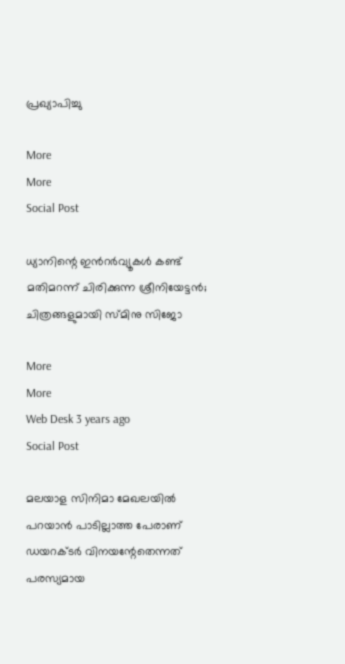പ്രഖ്യാപിച്ചു

More
More
Social Post

ധ്യാനിന്റെ ഇന്‍റര്‍വ്യൂകള്‍ കണ്ട് മതിമറന്ന് ചിരിക്കുന്ന ശ്രീനിയേട്ടന്‍; ചിത്രങ്ങളുമായി സ്മിനു സിജോ

More
More
Web Desk 3 years ago
Social Post

മലയാള സിനിമാ മേഖലയില്‍ പറയാന്‍ പാടില്ലാത്ത പേരാണ് ഡയറക്ടര്‍ വിനയന്റേതെന്നത് പരസ്യമായ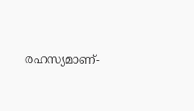രഹസ്യമാണ്-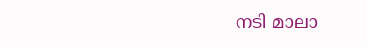നടി മാലാ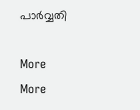പാര്‍വ്വതി

More
More